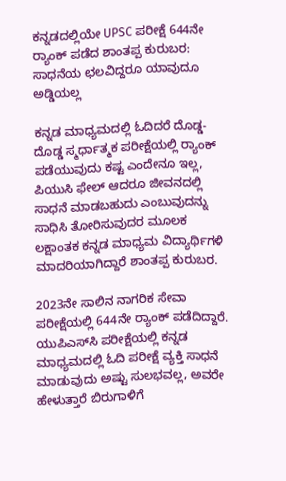ಕನ್ನಡದಲ್ಲಿಯೇ UPSC ಪರೀಕ್ಷೆ 644ನೇ ರ‍್ಯಾಂಕ್ ಪಡೆದ ಶಾಂತಪ್ಪ ಕುರುಬರ: ಸಾಧನೆಯ ಛಲವಿದ್ದರೂ ಯಾವುದೂ ಅಡ್ಡಿಯಲ್ಲ

ಕನ್ನಡ ಮಾಧ್ಯಮದಲ್ಲಿ ಓದಿದರೆ ದೊಡ್ಡ-ದೊಡ್ಡ ಸ್ಮರ್ಧಾತ್ಮಕ ಪರೀಕ್ಷೆಯಲ್ಲಿ ರ‍್ಯಾಂಕ್‌ ಪಡೆಯುವುದು ಕಷ್ಟ ಎಂದೇನೂ ಇಲ್ಲ, ಪಿಯುಸಿ ಫೇಲ್‌ ಆದರೂ ಜೀವನದಲ್ಲಿ ಸಾಧನೆ ಮಾಡಬಹುದು ಎಂಬುವುದನ್ನು ಸಾಧಿಸಿ ತೋರಿಸುವುದರ ಮೂಲಕ ಲಕ್ಷಾಂತಕ ಕನ್ನಡ ಮಾಧ್ಯಮ ವಿದ್ಯಾರ್ಥಿಗಳಿ ಮಾದರಿಯಾಗಿದ್ದಾರೆ ಶಾಂತಪ್ಪ ಕುರುಬರ.

2023ನೇ ಸಾಲಿನ ನಾಗರಿಕ ಸೇವಾ ಪರೀಕ್ಷೆಯಲ್ಲಿ 644ನೇ ರ‍್ಯಾಂಕ್ ಪಡೆದಿದ್ದಾರೆ. ಯುಪಿಎಸ್‌ಸಿ ಪರೀಕ್ಷೆಯಲ್ಲಿ ಕನ್ನಡ ಮಾಧ್ಯಮದಲ್ಲಿ ಓದಿ ಪರೀಕ್ಷೆ ವ್ಯಕ್ತಿ ಸಾಧನೆ ಮಾಡುವುದು ಅಷ್ಟು ಸುಲಭವಲ್ಲ, ಅವರೇ ಹೇಳುತ್ತಾರೆ ಬಿರುಗಾಳಿಗೆ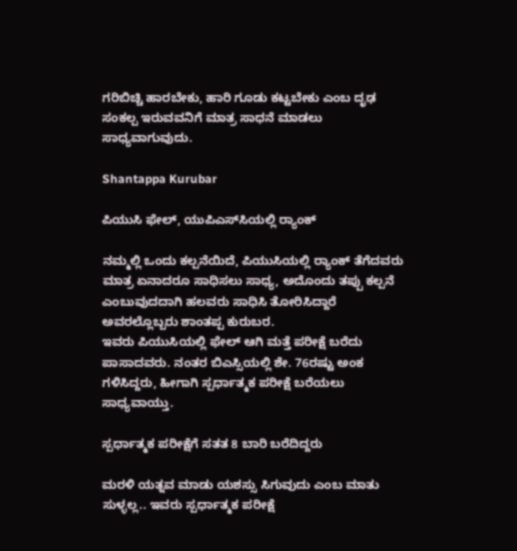ಗರಿಬಿಚ್ಚಿ ಹಾರಬೇಕು, ಹಾರಿ ಗೂಡು ಕಟ್ಟಬೇಕು ಎಂಬ ದೃಢ ಸಂಕಲ್ಪ ಇರುವವನಿಗೆ ಮಾತ್ರ ಸಾಧನೆ ಮಾಡಲು ಸಾಧ್ಯವಾಗುವುದು.

Shantappa Kurubar

ಪಿಯುಸಿ ಫೇಲ್‌, ಯುಪಿಎಸ್‌ಸಿಯಲ್ಲಿ ರ‍್ಯಾಂಕ್

ನಮ್ಮಲ್ಲಿ ಒಂದು ಕಲ್ಪನೆಯಿದೆ, ಪಿಯುಸಿಯಲ್ಲಿ ರ‍್ಯಾಂಕ್ ತೆಗೆದವರು ಮಾತ್ರ ಏನಾದರೂ ಸಾಧಿಸಲು ಸಾಧ್ಯ, ಅದೊಂದು ತಪ್ಪು ಕಲ್ಪನೆ ಎಂಬುವುದದಾಗಿ ಹಲವರು ಸಾಧಿಸಿ ತೋರಿಸಿದ್ದಾರೆ ಅವರಲ್ಲೊಬ್ಬರು ಶಾಂತಪ್ಪ ಕುರುಬರ.
ಇವರು ಪಿಯುಸಿಯಲ್ಲಿ ಫೇಲ್‌ ಆಗಿ ಮತ್ತೆ ಪರೀಕ್ಷೆ ಬರೆದು ಪಾಸಾದವರು. ನಂತರ ಬಿಎಸ್ಸಿಯಲ್ಲಿ ಶೇ. 76ರಷ್ಟು ಅಂಕ ಗಳಿಸಿದ್ದರು, ಹೀಗಾಗಿ ಸ್ಪರ್ಧಾತ್ಮಕ ಪರೀಕ್ಷೆ ಬರೆಯಲು ಸಾಧ್ಯವಾಯ್ತು.

ಸ್ಪರ್ಧಾತ್ಮಕ ಪರೀಕ್ಷೆಗೆ ಸತತ 8 ಬಾರಿ ಬರೆದಿದ್ದರು

ಮರಳಿ ಯತ್ನವ ಮಾಡು ಯಶಸ್ಸು ಸಿಗುವುದು ಎಂಬ ಮಾತು ಸುಳ್ಳಲ್ಲ.. ಇವರು ಸ್ಪರ್ಧಾತ್ಮಕ ಪರೀಕ್ಷೆ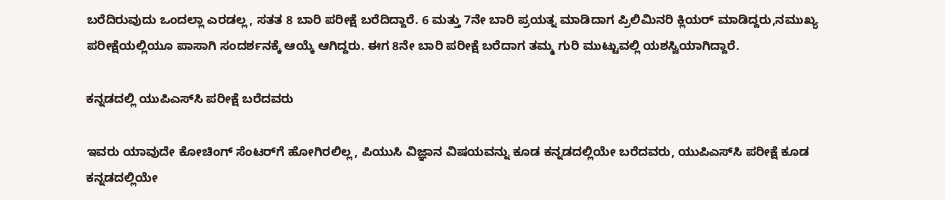ಬರೆದಿರುವುದು ಒಂದಲ್ಲಾ ಎರಡಲ್ಲ, ಸತತ 8 ಬಾರಿ ಪರೀಕ್ಷೆ ಬರೆದಿದ್ದಾರೆ. 6 ಮತ್ತು 7ನೇ ಬಾರಿ ಪ್ರಯತ್ನ ಮಾಡಿದಾಗ ಪ್ರಿಲಿಮಿನರಿ ಕ್ಲಿಯರ್ ಮಾಡಿದ್ದರು,ನಮುಖ್ಯ ಪರೀಕ್ಷೆಯಲ್ಲಿಯೂ ಪಾಸಾಗಿ ಸಂದರ್ಶನಕ್ಕೆ ಆಯ್ಕೆ ಆಗಿದ್ದರು. ಈಗ 8ನೇ ಬಾರಿ ಪರೀಕ್ಷೆ ಬರೆದಾಗ ತಮ್ಮ ಗುರಿ ಮುಟ್ಟುವಲ್ಲಿ ಯಶಸ್ವಿಯಾಗಿದ್ದಾರೆ.

ಕನ್ನಡದಲ್ಲಿ ಯುಪಿಎಸ್‌ಸಿ ಪರೀಕ್ಷೆ ಬರೆದವರು

ಇವರು ಯಾವುದೇ ಕೋಚಿಂಗ್‌ ಸೆಂಟರ್‌ಗೆ ಹೋಗಿರಲಿಲ್ಲ, ಪಿಯುಸಿ ವಿಜ್ಞಾನ ವಿಷಯವನ್ನು ಕೂಡ ಕನ್ನಡದಲ್ಲಿಯೇ ಬರೆದವರು, ಯುಪಿಎಸ್‌ಸಿ ಪರೀಕ್ಷೆ ಕೂಡ ಕನ್ನಡದಲ್ಲಿಯೇ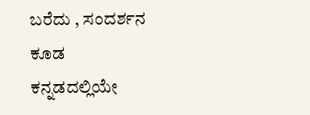ಬರೆದು , ಸಂದರ್ಶನ ಕೂಡ ಕನ್ನಡದಲ್ಲಿಯೇ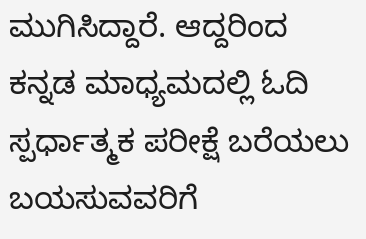ಮುಗಿಸಿದ್ದಾರೆ. ಆದ್ದರಿಂದ ಕನ್ನಡ ಮಾಧ್ಯಮದಲ್ಲಿ ಓದಿ ಸ್ಪರ್ಧಾತ್ಮಕ ಪರೀಕ್ಷೆ ಬರೆಯಲು ಬಯಸುವವರಿಗೆ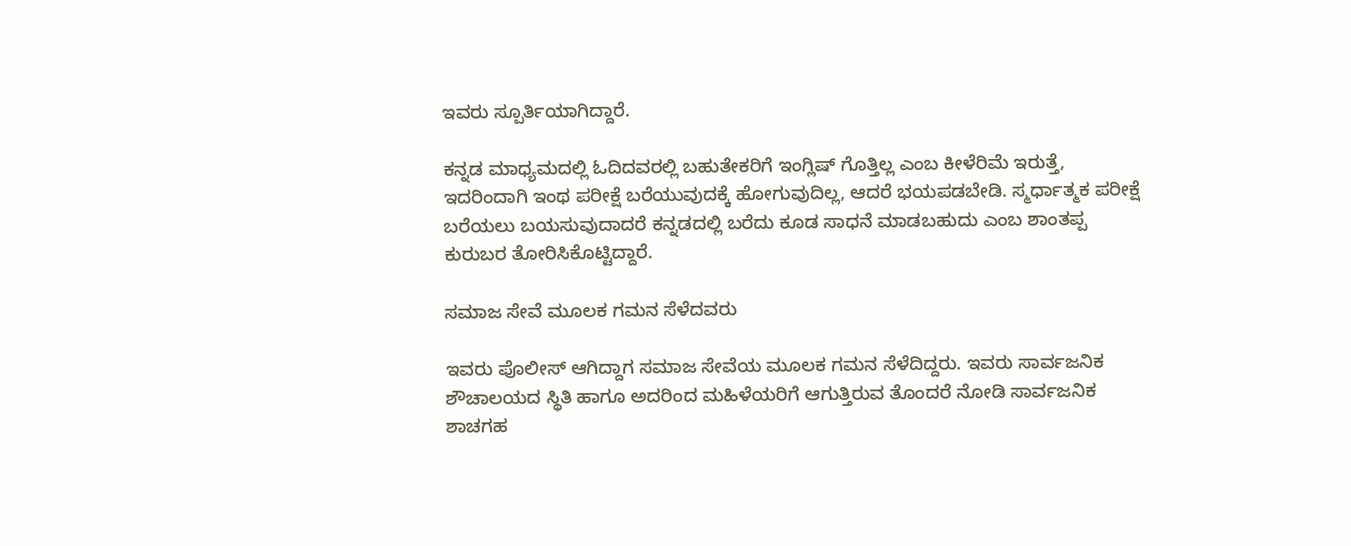ಇವರು ಸ್ಪೂರ್ತಿಯಾಗಿದ್ದಾರೆ.

ಕನ್ನಡ ಮಾಧ್ಯಮದಲ್ಲಿ ಓದಿದವರಲ್ಲಿ ಬಹುತೇಕರಿಗೆ ಇಂಗ್ಲಿಷ್‌ ಗೊತ್ತಿಲ್ಲ ಎಂಬ ಕೀಳೆರಿಮೆ ಇರುತ್ತೆ, ಇದರಿಂದಾಗಿ ಇಂಥ ಪರೀಕ್ಷೆ ಬರೆಯುವುದಕ್ಕೆ ಹೋಗುವುದಿಲ್ಲ, ಆದರೆ ಭಯಪಡಬೇಡಿ. ಸ್ಮರ್ಧಾತ್ಮಕ ಪರೀಕ್ಷೆ ಬರೆಯಲು ಬಯಸುವುದಾದರೆ ಕನ್ನಡದಲ್ಲಿ ಬರೆದು ಕೂಡ ಸಾಧನೆ ಮಾಡಬಹುದು ಎಂಬ ಶಾಂತಪ್ಪ ಕುರುಬರ ತೋರಿಸಿಕೊಟ್ಟಿದ್ದಾರೆ.

ಸಮಾಜ ಸೇವೆ ಮೂಲಕ ಗಮನ ಸೆಳೆದವರು

ಇವರು ಪೊಲೀಸ್ ಆಗಿದ್ದಾಗ ಸಮಾಜ ಸೇವೆಯ ಮೂಲಕ ಗಮನ ಸೆಳೆದಿದ್ದರು. ಇವರು ಸಾರ್ವಜನಿಕ ಶೌಚಾಲಯದ ಸ್ಥಿತಿ ಹಾಗೂ ಅದರಿಂದ ಮಹಿಳೆಯರಿಗೆ ಆಗುತ್ತಿರುವ ತೊಂದರೆ ನೋಡಿ ಸಾರ್ವಜನಿಕ ಶಾಚಗಹ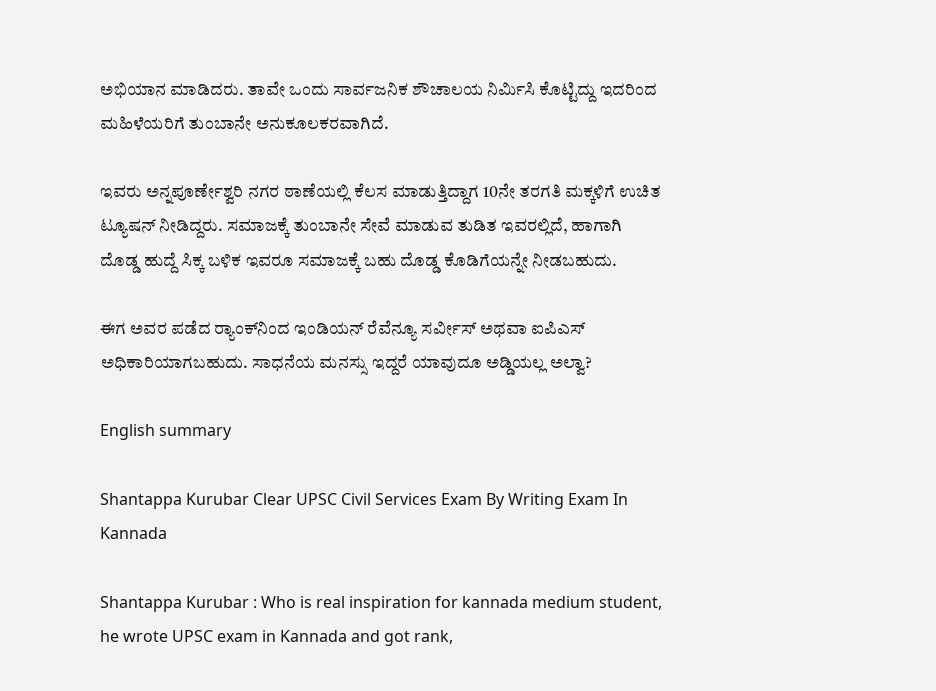ಅಭಿಯಾನ ಮಾಡಿದರು. ತಾವೇ ಒಂದು ಸಾರ್ವಜನಿಕ ಶೌಚಾಲಯ ನಿರ್ಮಿಸಿ ಕೊಟ್ಟಿದ್ದು ಇದರಿಂದ ಮಹಿಳೆಯರಿಗೆ ತುಂಬಾನೇ ಅನುಕೂಲಕರವಾಗಿದೆ.

ಇವರು ಅನ್ನಪೂರ್ಣೇಶ್ವರಿ ನಗರ ಠಾಣೆಯಲ್ಲಿ ಕೆಲಸ ಮಾಡುತ್ತಿದ್ದಾಗ 10ನೇ ತರಗತಿ ಮಕ್ಕಳಿಗೆ ಉಚಿತ ಟ್ಯೂಷನ್ ನೀಡಿದ್ದರು. ಸಮಾಜಕ್ಕೆ ತುಂಬಾನೇ ಸೇವೆ ಮಾಡುವ ತುಡಿತ ಇವರಲ್ಲಿದೆ, ಹಾಗಾಗಿ ದೊಡ್ಡ ಹುದ್ದೆ ಸಿಕ್ಕ ಬಳಿಕ ಇವರೂ ಸಮಾಜಕ್ಕೆ ಬಹು ದೊಡ್ಡ ಕೊಡಿಗೆಯನ್ನೇ ನೀಡಬಹುದು.

ಈಗ ಅವರ ಪಡೆದ ರ‍್ಯಾಂಕ್‌ನಿಂದ ಇಂಡಿಯನ್ ರೆವೆನ್ಯೂ ಸರ್ವೀಸ್ ಅಥವಾ ಐಪಿಎಸ್ ಅಧಿಕಾರಿಯಾಗಬಹುದು. ಸಾಧನೆಯ ಮನಸ್ಸು ಇದ್ದರೆ ಯಾವುದೂ ಅಡ್ಡಿಯಲ್ಲ ಅಲ್ವಾ?

English summary

Shantappa Kurubar Clear UPSC Civil Services Exam By Writing Exam In Kannada

Shantappa Kurubar : Who is real inspiration for kannada medium student, he wrote UPSC exam in Kannada and got rank,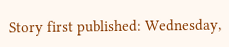Story first published: Wednesday,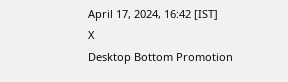April 17, 2024, 16:42 [IST]
X
Desktop Bottom Promotion